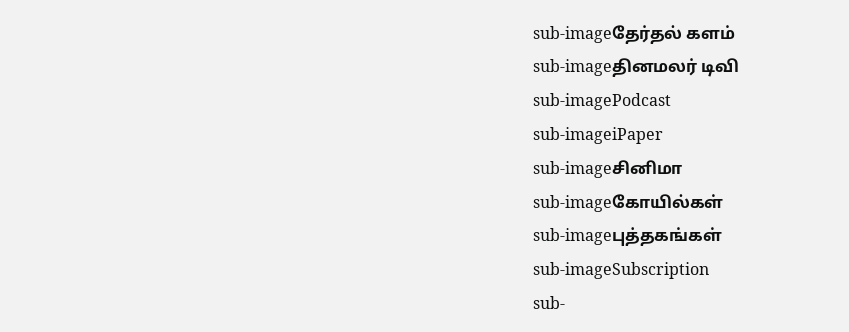sub-imageதேர்தல் களம்
sub-imageதினமலர் டிவி
sub-imagePodcast
sub-imageiPaper
sub-imageசினிமா
sub-imageகோயில்கள்
sub-imageபுத்தகங்கள்
sub-imageSubscription
sub-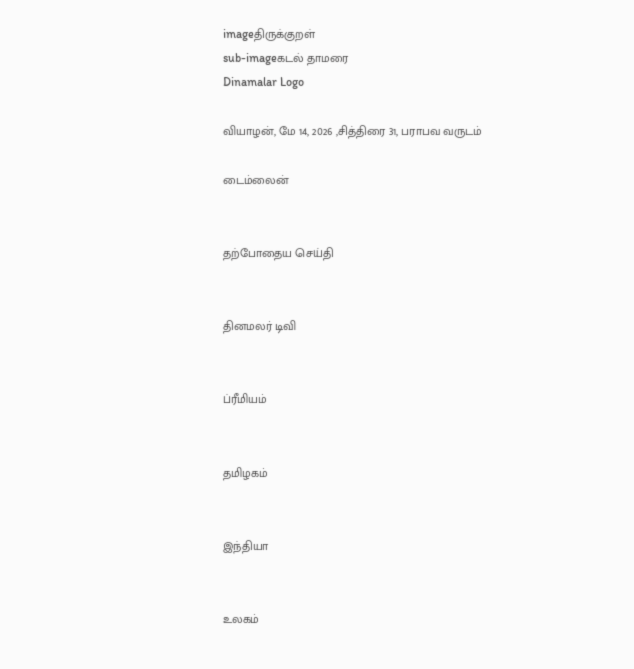imageதிருக்குறள்
sub-imageகடல் தாமரை
Dinamalar Logo

வியாழன், மே 14, 2026 ,சித்திரை 31, பராபவ வருடம்

டைம்லைன்


தற்போதைய செய்தி


தினமலர் டிவி


ப்ரீமியம்


தமிழகம்


இந்தியா


உலகம்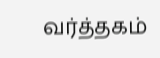வர்த்தகம்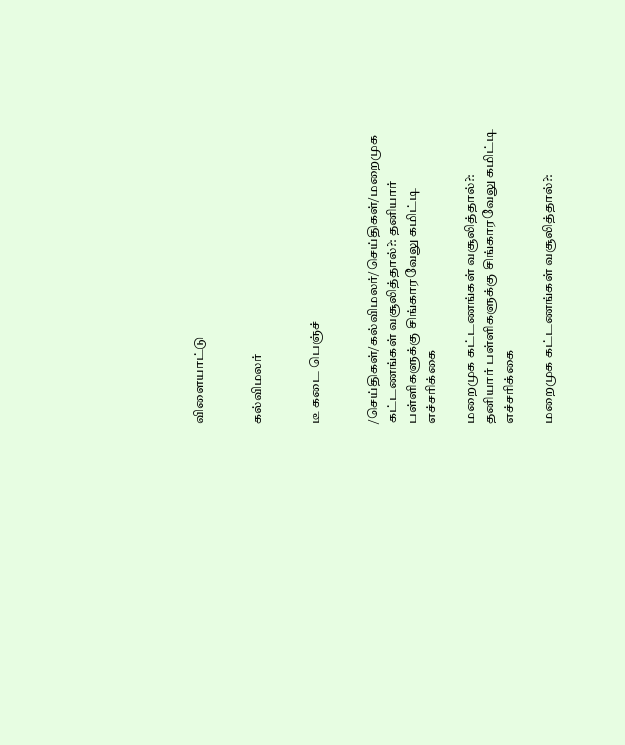விளையாட்டு


கல்விமலர்


டீ கடை பெஞ்ச்


/செய்திகள்/கல்விமலர்/செய்திகள்/மறைமுக கட்டணங்கள் வசூலித்தால்?: தனியார் பள்ளிகளுக்கு சிங்காரவேலு கமிட்டி எச்சரிக்கை

மறைமுக கட்டணங்கள் வசூலித்தால்?: தனியார் பள்ளிகளுக்கு சிங்காரவேலு கமிட்டி எச்சரிக்கை

மறைமுக கட்டணங்கள் வசூலித்தால்?: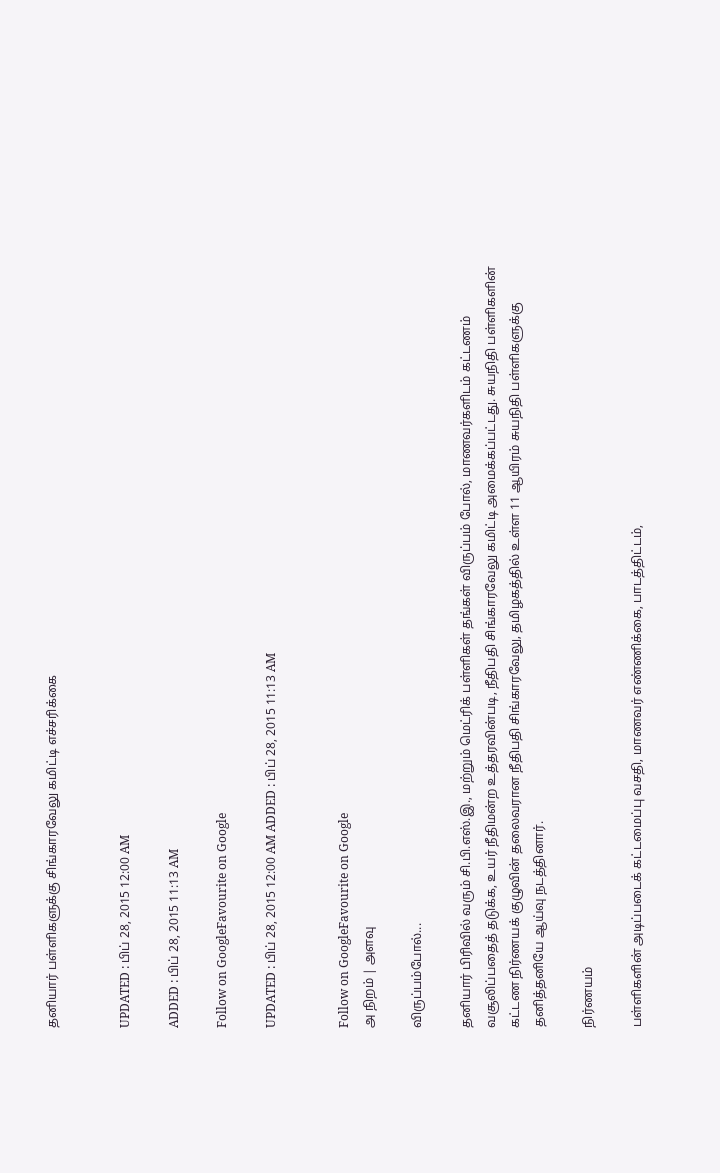தனியார் பள்ளிகளுக்கு சிங்காரவேலு கமிட்டி எச்சரிக்கை


UPDATED : பிப் 28, 2015 12:00 AM

ADDED : பிப் 28, 2015 11:13 AM

Follow on GoogleFavourite on Google

UPDATED : பிப் 28, 2015 12:00 AM ADDED : பிப் 28, 2015 11:13 AM


Follow on GoogleFavourite on Google
அ நிறம் | அளவு

விருப்பம்போல்...

தனியார் பிரிவில் வரும் சி.பி.எஸ்.இ., மற்றும் மெட்ரிக் பள்ளிகள் தங்கள் விருப்பம் போல், மாணவர்களிடம் கட்டணம் வசூலிப்பதைத் தடுக்க, உயர் நீதிமன்ற உத்தரவின்படி, நீதிபதி சிங்காரவேலு கமிட்டி அமைக்கப்பட்டது. சுயநிதி பள்ளிகளின் கட்டண நிர்ணயக் குழுவின் தலைவரான நீதிபதி சிங்காரவேலு, தமிழகத்தில் உள்ள 11 ஆயிரம் சுயநிதி பள்ளிகளுக்கு தனித்தனியே ஆய்வு நடத்தினார்.

நிர்ணயம்

பள்ளிகளின் அடிப்படைக் கட்டமைப்பு வசதி, மாணவர் எண்ணிக்கை, பாடத்திட்டம்,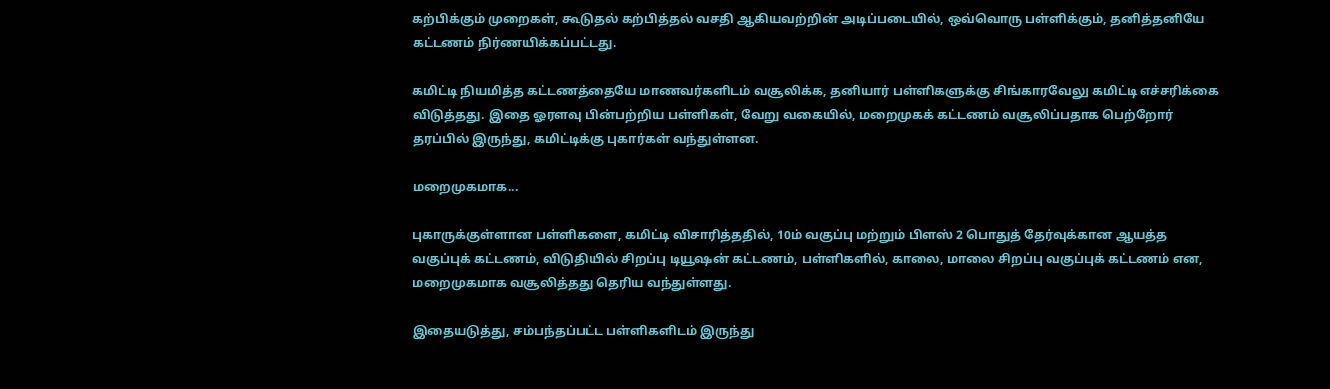கற்பிக்கும் முறைகள், கூடுதல் கற்பித்தல் வசதி ஆகியவற்றின் அடிப்படையில், ஒவ்வொரு பள்ளிக்கும், தனித்தனியே கட்டணம் நிர்ணயிக்கப்பட்டது.

கமிட்டி நியமித்த கட்டணத்தையே மாணவர்களிடம் வசூலிக்க, தனியார் பள்ளிகளுக்கு சிங்காரவேலு கமிட்டி எச்சரிக்கை விடுத்தது. இதை ஓரளவு பின்பற்றிய பள்ளிகள், வேறு வகையில், மறைமுகக் கட்டணம் வசூலிப்பதாக பெற்றோர் தரப்பில் இருந்து, கமிட்டிக்கு புகார்கள் வந்துள்ளன.

மறைமுகமாக...

புகாருக்குள்ளான பள்ளிகளை, கமிட்டி விசாரித்ததில், 10ம் வகுப்பு மற்றும் பிளஸ் 2 பொதுத் தேர்வுக்கான ஆயத்த வகுப்புக் கட்டணம், விடுதியில் சிறப்பு டியூஷன் கட்டணம், பள்ளிகளில், காலை, மாலை சிறப்பு வகுப்புக் கட்டணம் என, மறைமுகமாக வசூலித்தது தெரிய வந்துள்ளது.

இதையடுத்து, சம்பந்தப்பட்ட பள்ளிகளிடம் இருந்து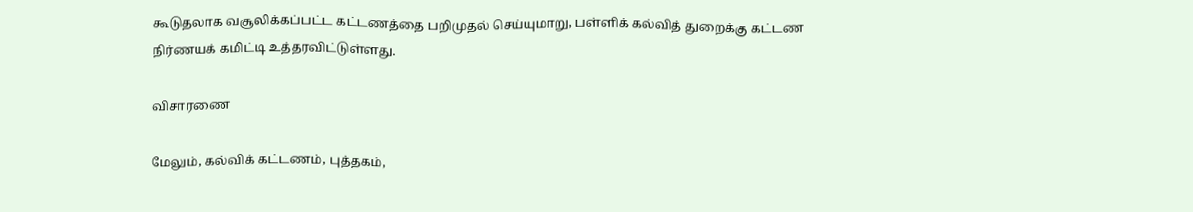கூடுதலாக வசூலிக்கப்பட்ட கட்டணத்தை பறிமுதல் செய்யுமாறு, பள்ளிக் கல்வித் துறைக்கு கட்டண நிர்ணயக் கமிட்டி உத்தரவிட்டுள்ளது.

விசாரணை

மேலும், கல்விக் கட்டணம், புத்தகம்,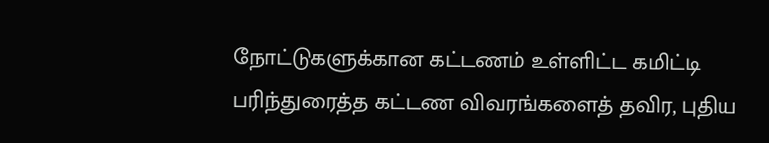நோட்டுகளுக்கான கட்டணம் உள்ளிட்ட கமிட்டி பரிந்துரைத்த கட்டண விவரங்களைத் தவிர, புதிய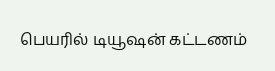பெயரில் டியூஷன் கட்டணம்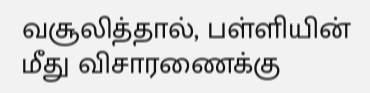வசூலித்தால், பள்ளியின் மீது விசாரணைக்கு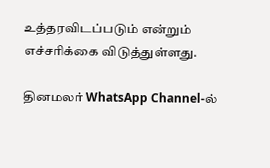உத்தரவிடப்படும் என்றும் எச்சரிக்கை விடுத்துள்ளது.

தினமலர் WhatsApp Channel-ல்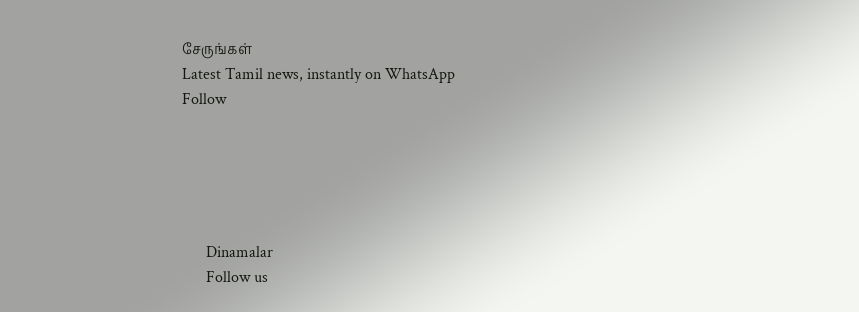சேருங்கள்
Latest Tamil news, instantly on WhatsApp
Follow





      Dinamalar
      Follow us